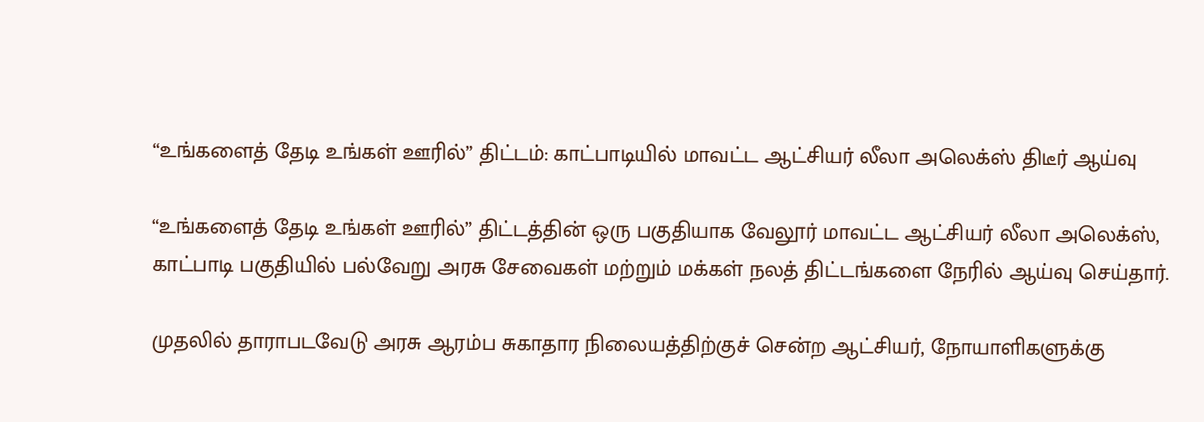“உங்களைத் தேடி உங்கள் ஊரில்” திட்டம்: காட்பாடியில் மாவட்ட ஆட்சியர் லீலா அலெக்ஸ் திடீர் ஆய்வு

“உங்களைத் தேடி உங்கள் ஊரில்” திட்டத்தின் ஒரு பகுதியாக வேலூர் மாவட்ட ஆட்சியர் லீலா அலெக்ஸ், காட்பாடி பகுதியில் பல்வேறு அரசு சேவைகள் மற்றும் மக்கள் நலத் திட்டங்களை நேரில் ஆய்வு செய்தார்.

முதலில் தாராபடவேடு அரசு ஆரம்ப சுகாதார நிலையத்திற்குச் சென்ற ஆட்சியர், நோயாளிகளுக்கு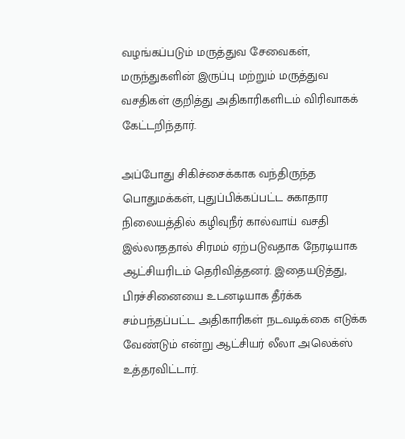வழங்கப்படும் மருத்துவ சேவைகள், மருந்துகளின் இருப்பு மற்றும் மருத்துவ வசதிகள் குறித்து அதிகாரிகளிடம் விரிவாகக் கேட்டறிந்தார்.

அப்போது சிகிச்சைக்காக வந்திருந்த பொதுமக்கள், புதுப்பிக்கப்பட்ட சுகாதார நிலையத்தில் கழிவுநீர் கால்வாய் வசதி இல்லாததால் சிரமம் ஏற்படுவதாக நேரடியாக ஆட்சியரிடம் தெரிவித்தனர். இதையடுத்து, பிரச்சினையை உடனடியாக தீர்க்க சம்பந்தப்பட்ட அதிகாரிகள் நடவடிக்கை எடுக்க வேண்டும் என்று ஆட்சியர் லீலா அலெக்ஸ் உத்தரவிட்டார்.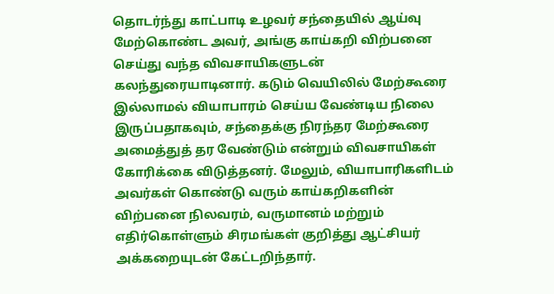தொடர்ந்து காட்பாடி உழவர் சந்தையில் ஆய்வு மேற்கொண்ட அவர், அங்கு காய்கறி விற்பனை செய்து வந்த விவசாயிகளுடன் கலந்துரையாடினார். கடும் வெயிலில் மேற்கூரை இல்லாமல் வியாபாரம் செய்ய வேண்டிய நிலை இருப்பதாகவும், சந்தைக்கு நிரந்தர மேற்கூரை அமைத்துத் தர வேண்டும் என்றும் விவசாயிகள் கோரிக்கை விடுத்தனர். மேலும், வியாபாரிகளிடம் அவர்கள் கொண்டு வரும் காய்கறிகளின் விற்பனை நிலவரம், வருமானம் மற்றும் எதிர்கொள்ளும் சிரமங்கள் குறித்து ஆட்சியர் அக்கறையுடன் கேட்டறிந்தார்.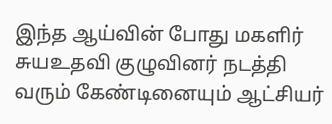இந்த ஆய்வின் போது மகளிர் சுயஉதவி குழுவினர் நடத்தி வரும் கேண்டினையும் ஆட்சியர்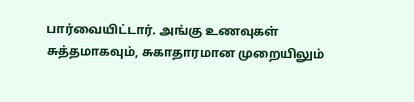பார்வையிட்டார். அங்கு உணவுகள் சுத்தமாகவும், சுகாதாரமான முறையிலும்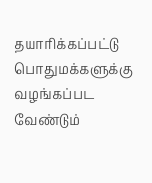தயாரிக்கப்பட்டு பொதுமக்களுக்கு வழங்கப்பட வேண்டும்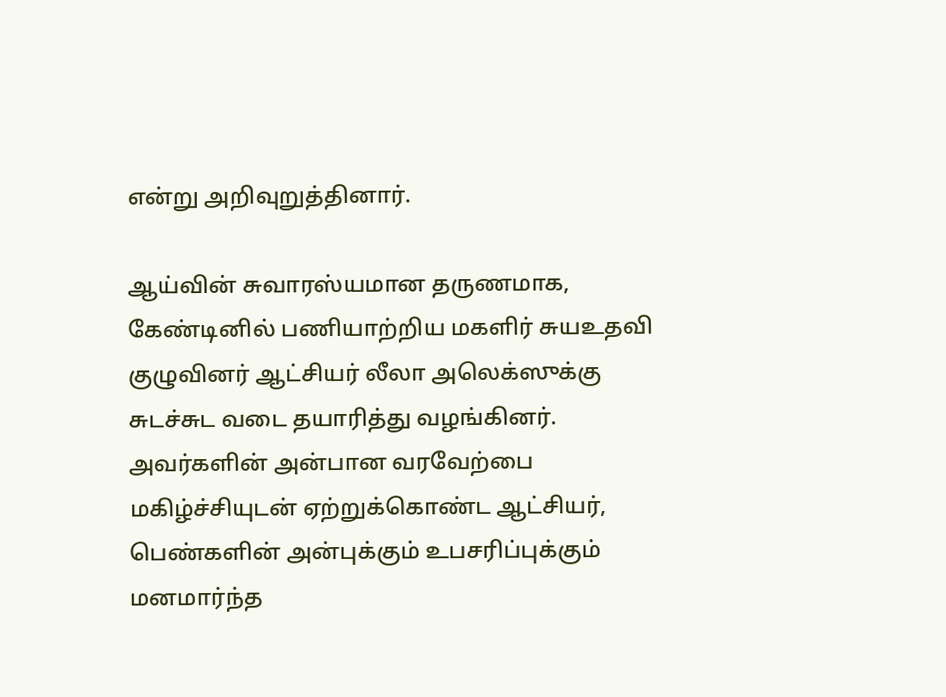என்று அறிவுறுத்தினார்.

ஆய்வின் சுவாரஸ்யமான தருணமாக, கேண்டினில் பணியாற்றிய மகளிர் சுயஉதவி குழுவினர் ஆட்சியர் லீலா அலெக்ஸுக்கு சுடச்சுட வடை தயாரித்து வழங்கினர். அவர்களின் அன்பான வரவேற்பை மகிழ்ச்சியுடன் ஏற்றுக்கொண்ட ஆட்சியர், பெண்களின் அன்புக்கும் உபசரிப்புக்கும் மனமார்ந்த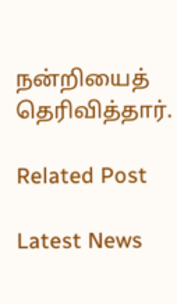நன்றியைத் தெரிவித்தார்.

Related Post

Latest News